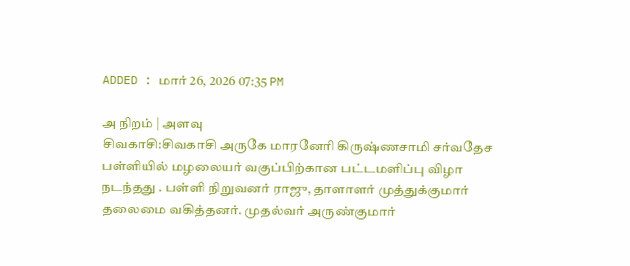ADDED : மார் 26, 2026 07:35 PM

அ நிறம் | அளவு
சிவகாசி:சிவகாசி அருகே மாரனேரி கிருஷ்ணசாமி சர்வதேச பள்ளியில் மழலையர் வகுப்பிற்கான பட்டமளிப்பு விழா நடந்தது . பள்ளி நிறுவனர் ராஜு, தாளாளர் முத்துக்குமார் தலைமை வகித்தனர். முதல்வர் அருண்குமார்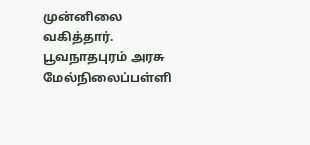முன்னிலை வகித்தார்.
பூவநாதபுரம் அரசு மேல்நிலைப்பள்ளி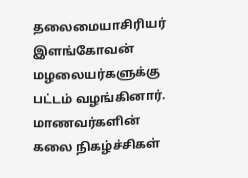தலைமையாசிரியர் இளங்கோவன் மழலையர்களுக்கு பட்டம் வழங்கினார். மாணவர்களின் கலை நிகழ்ச்சிகள்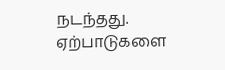நடந்தது. ஏற்பாடுகளை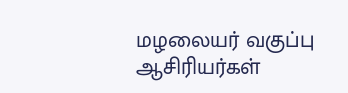மழலையர் வகுப்பு ஆசிரியர்கள்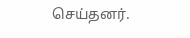செய்தனர்.